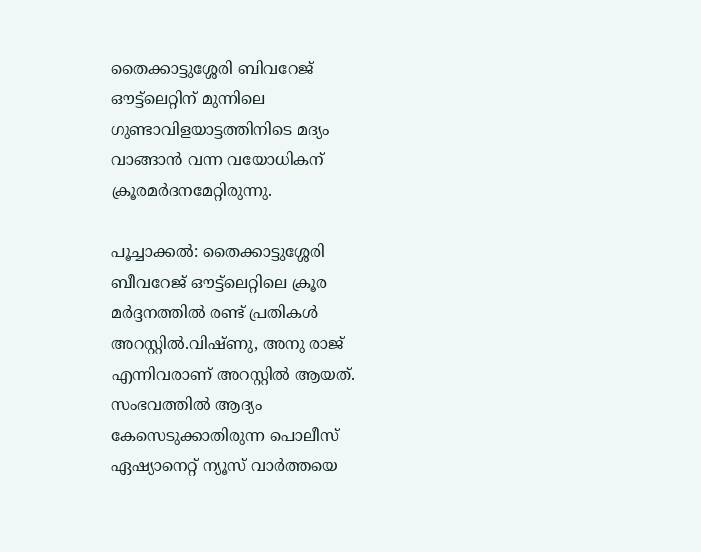തൈക്കാട്ടുശ്ശേരി ബിവറേജ് ഔട്ട്‌ലെറ്റിന് മുന്നിലെ ഗുണ്ടാവിളയാട്ടത്തിനിടെ മദ്യം വാങ്ങാൻ വന്ന വയോധികന് ക്രൂരമർദനമേറ്റിരുന്നു.

പൂച്ചാക്കൽ: തൈക്കാട്ടുശ്ശേരി ബീവറേജ് ഔട്ട്ലെറ്റിലെ ക്രൂര മർദ്ദനത്തിൽ രണ്ട് പ്രതികൾ അറസ്റ്റിൽ.വിഷ്ണു, അനു രാജ് എന്നിവരാണ് അറസ്റ്റിൽ ആയത്. സംഭവത്തിൽ ആദ്യം കേസെടുക്കാതിരുന്ന പൊലീസ് ഏഷ്യാനെറ്റ് ന്യൂസ് വാർത്തയെ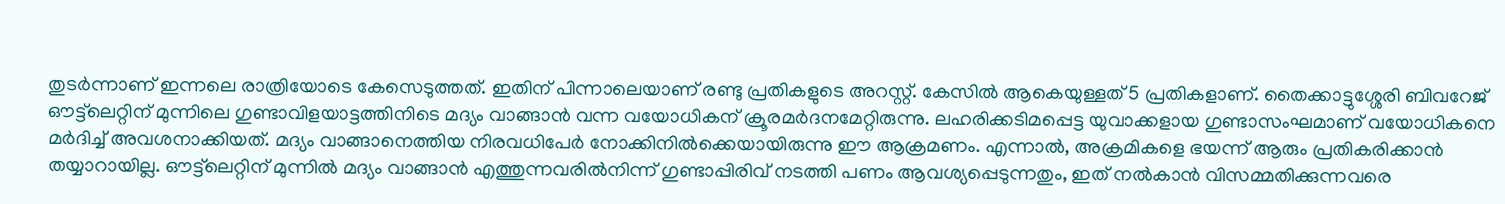തുടർന്നാണ് ഇന്നലെ രാത്രിയോടെ കേസെടുത്തത്. ഇതിന് പിന്നാലെയാണ് രണ്ടു പ്രതികളുടെ അറസ്റ്റ്. കേസിൽ ആകെയുള്ളത് 5 പ്രതികളാണ്. തൈക്കാട്ടുശ്ശേരി ബിവറേജ് ഔട്ട്‌ലെറ്റിന് മുന്നിലെ ഗുണ്ടാവിളയാട്ടത്തിനിടെ മദ്യം വാങ്ങാൻ വന്ന വയോധികന് ക്രൂരമർദനമേറ്റിരുന്നു. ലഹരിക്കടിമപ്പെട്ട യുവാക്കളായ ഗുണ്ടാസംഘമാണ് വയോധികനെ മർദിച്ച് അവശനാക്കിയത്. മദ്യം വാങ്ങാനെത്തിയ നിരവധിപേർ നോക്കിനിൽക്കെയായിരുന്നു ഈ ആക്രമണം. എന്നാൽ, അക്രമികളെ ഭയന്ന് ആരും പ്രതികരിക്കാൻ തയ്യാറായില്ല. ഔട്ട്‌ലെറ്റിന് മുന്നിൽ മദ്യം വാങ്ങാൻ എത്തുന്നവരിൽനിന്ന് ഗുണ്ടാപ്പിരിവ് നടത്തി പണം ആവശ്യപ്പെടുന്നതും, ഇത് നൽകാൻ വിസമ്മതിക്കുന്നവരെ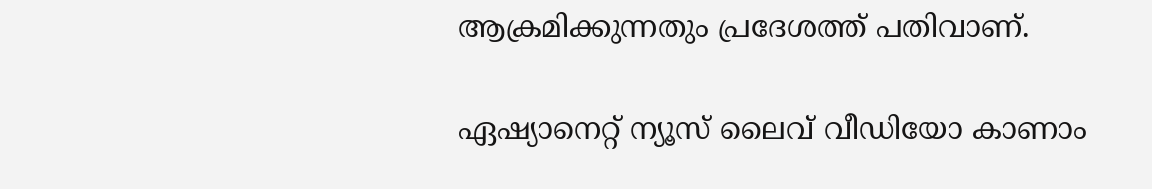ആക്രമിക്കുന്നതും പ്രദേശത്ത് പതിവാണ്.

ഏഷ്യാനെറ്റ് ന്യൂസ് ലൈവ് വീഡിയോ കാണാം